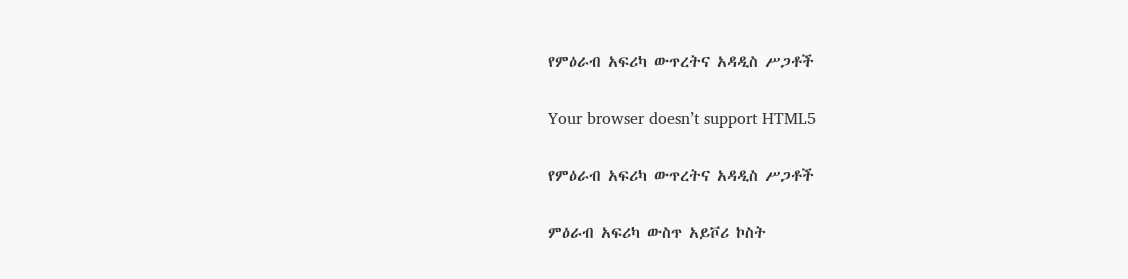የምዕራብ አፍሪካ ውጥረትና አዳዲስ ሥጋቶች

Your browser doesn’t support HTML5

የምዕራብ አፍሪካ ውጥረትና አዳዲስ ሥጋቶች

ምዕራብ አፍሪካ ውስጥ አይቮሪ ኮስት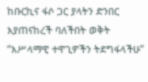ከቡርኪና ፋሶ ጋር ያላትን ድንበር እያጠናከረች ባለችበት ወቅት “እሥላማዊ ተዋጊዎችን ትደግፋላችሁ”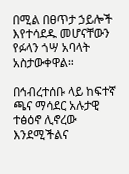በሚል በፀጥታ ኃይሎች እየተሳደዱ መሆናቸውን የፉላን ጎሣ አባላት አስታውቀዋል።

በኅብረተሰቡ ላይ ከፍተኛ ጫና ማሳደር አሉታዊ ተፅዕኖ ሊኖረው እንደሚችልና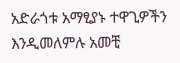አድራጎቱ አማፂያኑ ተዋጊዎችን እንዲመለምሉ አመቺ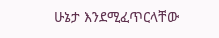ሁኔታ እንደሚፈጥርላቸው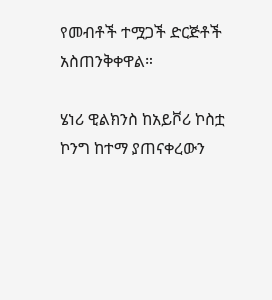የመብቶች ተሟጋች ድርጅቶች አስጠንቅቀዋል።

ሄነሪ ዊልክንስ ከአይቮሪ ኮስቷ ኮንግ ከተማ ያጠናቀረውን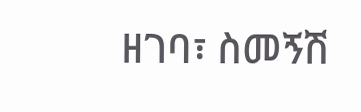ዘገባ፣ ስመኝሽ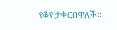የቆየ ታቀርበዋለች።